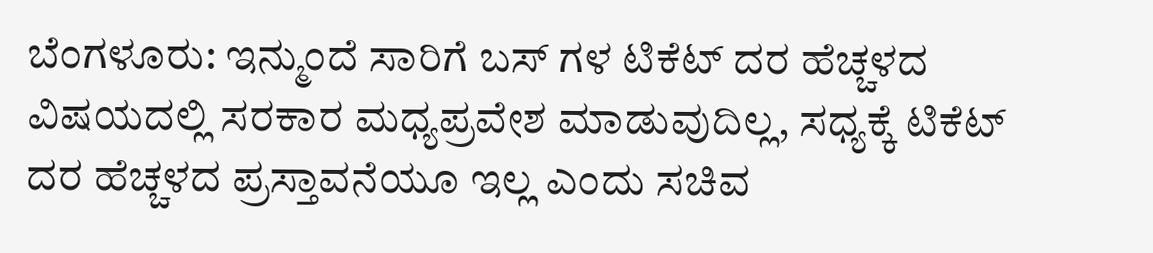ಬೆಂಗಳೂರು: ಇನ್ಮುಂದೆ ಸಾರಿಗೆ ಬಸ್ ಗಳ ಟಿಕೆಟ್ ದರ ಹೆಚ್ಚಳದ ವಿಷಯದಲ್ಲಿ ಸರಕಾರ ಮಧ್ಯಪ್ರವೇಶ ಮಾಡುವುದಿಲ್ಲ, ಸಧ್ಯಕ್ಕೆ ಟಿಕೆಟ್ ದರ ಹೆಚ್ಚಳದ ಪ್ರಸ್ತಾವನೆಯೂ ಇಲ್ಲ ಎಂದು ಸಚಿವ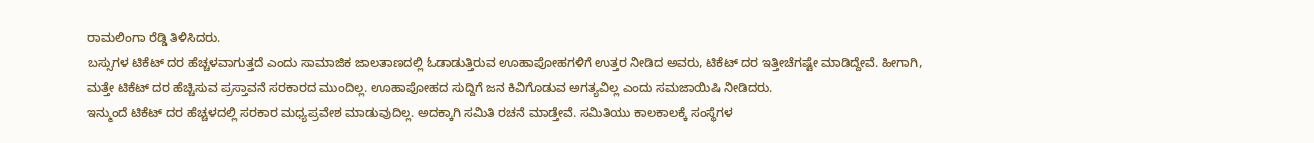ರಾಮಲಿಂಗಾ ರೆಡ್ಡಿ ತಿಳಿಸಿದರು.
ಬಸ್ಸುಗಳ ಟಿಕೆಟ್ ದರ ಹೆಚ್ಚಳವಾಗುತ್ತದೆ ಎಂದು ಸಾಮಾಜಿಕ ಜಾಲತಾಣದಲ್ಲಿ ಓಡಾಡುತ್ತಿರುವ ಊಹಾಪೋಹಗಳಿಗೆ ಉತ್ತರ ನೀಡಿದ ಅವರು, ಟಿಕೆಟ್ ದರ ಇತ್ತೀಚೆಗಷ್ಟೇ ಮಾಡಿದ್ದೇವೆ. ಹೀಗಾಗಿ, ಮತ್ತೇ ಟಿಕೆಟ್ ದರ ಹೆಚ್ಚಿಸುವ ಪ್ರಸ್ತಾವನೆ ಸರಕಾರದ ಮುಂದಿಲ್ಲ. ಊಹಾಪೋಹದ ಸುದ್ದಿಗೆ ಜನ ಕಿವಿಗೊಡುವ ಅಗತ್ಯವಿಲ್ಲ ಎಂದು ಸಮಜಾಯಿಷಿ ನೀಡಿದರು.
ಇನ್ಮುಂದೆ ಟಿಕೆಟ್ ದರ ಹೆಚ್ಚಳದಲ್ಲಿ ಸರಕಾರ ಮಧ್ಯಪ್ರವೇಶ ಮಾಡುವುದಿಲ್ಲ. ಅದಕ್ಕಾಗಿ ಸಮಿತಿ ರಚನೆ ಮಾಡ್ತೇವೆ. ಸಮಿತಿಯು ಕಾಲಕಾಲಕ್ಕೆ ಸಂಸ್ಥೆಗಳ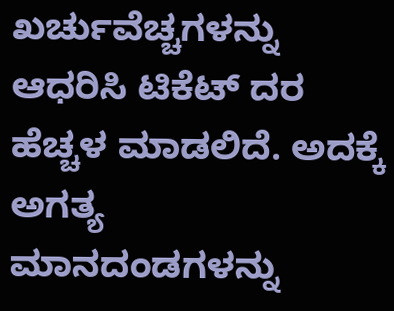ಖರ್ಚುವೆಚ್ಚಗಳನ್ನು ಆಧರಿಸಿ ಟಿಕೆಟ್ ದರ ಹೆಚ್ಚಳ ಮಾಡಲಿದೆ. ಅದಕ್ಕೆ ಅಗತ್ಯ ಮಾನದಂಡಗಳನ್ನು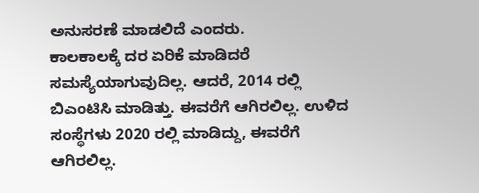ಅನುಸರಣೆ ಮಾಡಲಿದೆ ಎಂದರು.
ಕಾಲಕಾಲಕ್ಕೆ ದರ ಏರಿಕೆ ಮಾಡಿದರೆ ಸಮಸ್ಯೆಯಾಗುವುದಿಲ್ಲ. ಆದರೆ, 2014 ರಲ್ಲಿ ಬಿಎಂಟಿಸಿ ಮಾಡಿತ್ತು. ಈವರೆಗೆ ಆಗಿರಲಿಲ್ಲ. ಉಳಿದ ಸಂಸ್ಥೆಗಳು 2020 ರಲ್ಲಿ ಮಾಡಿದ್ದು, ಈವರೆಗೆ ಆಗಿರಲಿಲ್ಲ.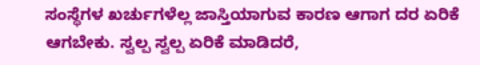ಸಂಸ್ಥೆಗಳ ಖರ್ಚುಗಳೆಲ್ಲ ಜಾಸ್ತಿಯಾಗುವ ಕಾರಣ ಆಗಾಗ ದರ ಏರಿಕೆ ಆಗಬೇಕು. ಸ್ವಲ್ಪ ಸ್ವಲ್ಪ ಏರಿಕೆ ಮಾಡಿದರೆ,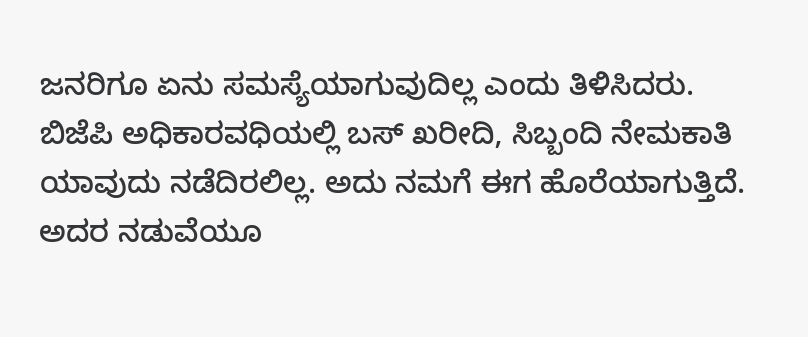ಜನರಿಗೂ ಏನು ಸಮಸ್ಯೆಯಾಗುವುದಿಲ್ಲ ಎಂದು ತಿಳಿಸಿದರು.
ಬಿಜೆಪಿ ಅಧಿಕಾರವಧಿಯಲ್ಲಿ ಬಸ್ ಖರೀದಿ, ಸಿಬ್ಬಂದಿ ನೇಮಕಾತಿ ಯಾವುದು ನಡೆದಿರಲಿಲ್ಲ. ಅದು ನಮಗೆ ಈಗ ಹೊರೆಯಾಗುತ್ತಿದೆ. ಅದರ ನಡುವೆಯೂ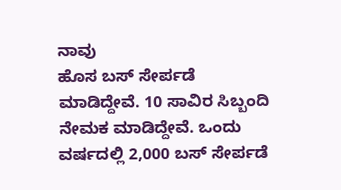ನಾವು
ಹೊಸ ಬಸ್ ಸೇರ್ಪಡೆ ಮಾಡಿದ್ದೇವೆ. 10 ಸಾವಿರ ಸಿಬ್ಬಂದಿ ನೇಮಕ ಮಾಡಿದ್ದೇವೆ. ಒಂದು ವರ್ಷದಲ್ಲಿ 2,000 ಬಸ್ ಸೇರ್ಪಡೆ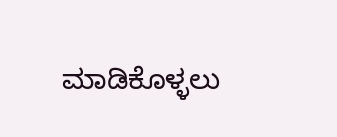ಮಾಡಿಕೊಳ್ಳಲು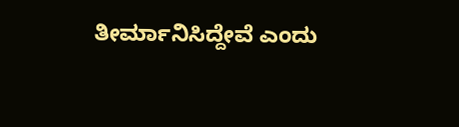ತೀರ್ಮಾನಿಸಿದ್ದೇವೆ ಎಂದು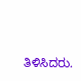ತಿಳಿಸಿದರು.